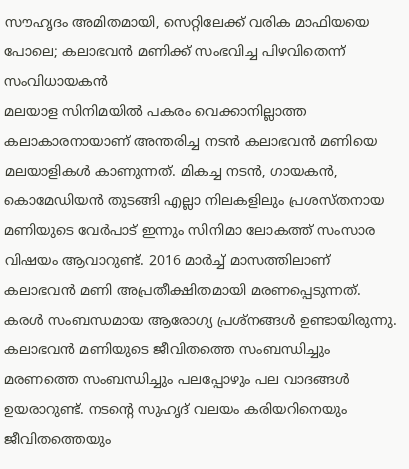സൗഹൃദം അമിതമായി, സെറ്റിലേക്ക് വരിക മാഫിയയെ പോലെ; കലാഭവൻ മണിക്ക് സംഭവിച്ച പിഴവിതെന്ന് സംവിധായകൻ
മലയാള സിനിമയിൽ പകരം വെക്കാനില്ലാത്ത കലാകാരനായാണ് അന്തരിച്ച നടൻ കലാഭവൻ മണിയെ മലയാളികൾ കാണുന്നത്. മികച്ച നടൻ, ഗായകൻ, കൊമേഡിയൻ തുടങ്ങി എല്ലാ നിലകളിലും പ്രശസ്തനായ മണിയുടെ വേർപാട് ഇന്നും സിനിമാ ലോകത്ത് സംസാര വിഷയം ആവാറുണ്ട്. 2016 മാർച്ച് മാസത്തിലാണ് കലാഭവൻ മണി അപ്രതീക്ഷിതമായി മരണപ്പെടുന്നത്. കരൾ സംബന്ധമായ ആരോഗ്യ പ്രശ്നങ്ങൾ ഉണ്ടായിരുന്നു.
കലാഭവൻ മണിയുടെ ജീവിതത്തെ സംബന്ധിച്ചും മരണത്തെ സംബന്ധിച്ചും പലപ്പോഴും പല വാദങ്ങൾ ഉയരാറുണ്ട്. നടന്റെ സുഹൃദ് വലയം കരിയറിനെയും ജീവിതത്തെയും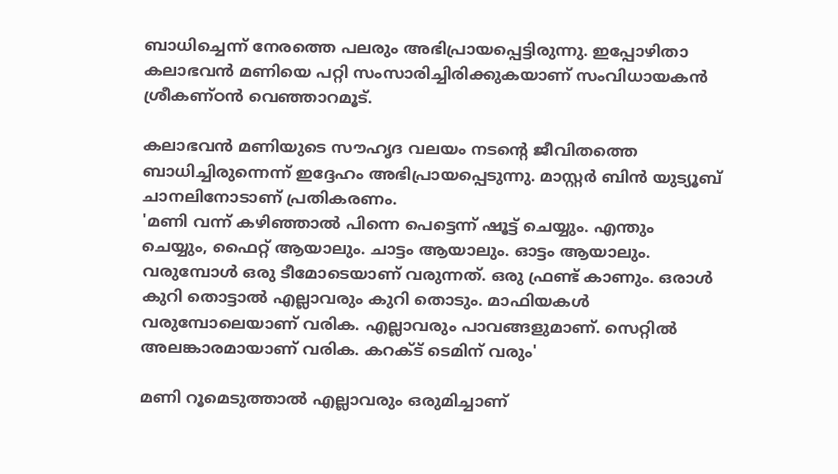ബാധിച്ചെന്ന് നേരത്തെ പലരും അഭിപ്രായപ്പെട്ടിരുന്നു. ഇപ്പോഴിതാ കലാഭവൻ മണിയെ പറ്റി സംസാരിച്ചിരിക്കുകയാണ് സംവിധായകൻ ശ്രീകണ്ഠൻ വെഞ്ഞാറമൂട്.

കലാഭവൻ മണിയുടെ സൗഹൃദ വലയം നടന്റെ ജീവിതത്തെ ബാധിച്ചിരുന്നെന്ന് ഇദ്ദേഹം അഭിപ്രായപ്പെടുന്നു. മാസ്റ്റർ ബിൻ യുട്യൂബ് ചാനലിനോടാണ് പ്രതികരണം.
'മണി വന്ന് കഴിഞ്ഞാൽ പിന്നെ പെട്ടെന്ന് ഷൂട്ട് ചെയ്യും. എന്തും ചെയ്യും, ഫൈറ്റ് ആയാലും. ചാട്ടം ആയാലും. ഓട്ടം ആയാലും. വരുമ്പോൾ ഒരു ടീമോടെയാണ് വരുന്നത്. ഒരു ഫ്രണ്ട് കാണും. ഒരാൾ കുറി തൊട്ടാൽ എല്ലാവരും കുറി തൊടും. മാഫിയകൾ വരുമ്പോലെയാണ് വരിക. എല്ലാവരും പാവങ്ങളുമാണ്. സെറ്റിൽ അലങ്കാരമായാണ് വരിക. കറക്ട് ടെമിന് വരും'

മണി റൂമെടുത്താൽ എല്ലാവരും ഒരുമിച്ചാണ്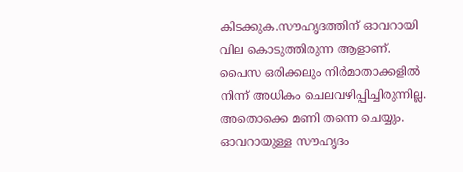കിടക്കുക.സൗഹൃദത്തിന് ഓവറായി വില കൊടുത്തിരുന്ന ആളാണ്. പൈസ ഒരിക്കലും നിർമാതാക്കളിൽ നിന്ന് അധികം ചെലവഴിപ്പിച്ചിരുന്നില്ല. അതൊക്കെ മണി തന്നെ ചെയ്യും. ഓവറായുള്ള സൗഹൃദം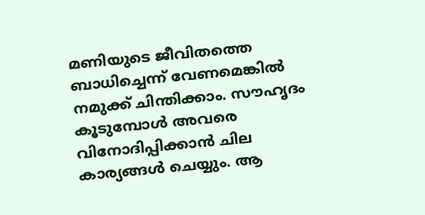മണിയുടെ ജീവിതത്തെ ബാധിച്ചെന്ന് വേണമെങ്കിൽ നമുക്ക് ചിന്തിക്കാം. സൗഹൃദം കൂടുമ്പോൾ അവരെ വിനോദിപ്പിക്കാൻ ചില കാര്യങ്ങൾ ചെയ്യും. ആ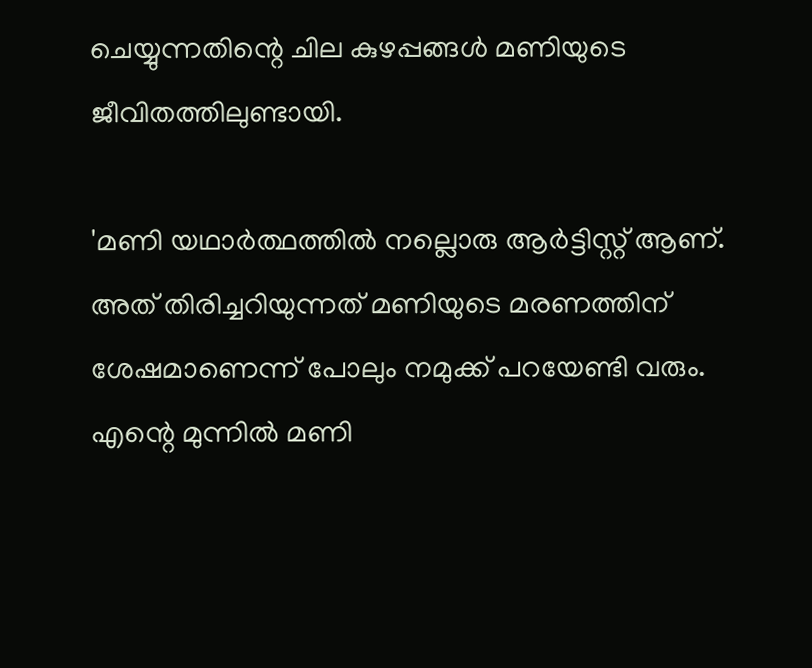ചെയ്യുന്നതിന്റെ ചില കുഴപ്പങ്ങൾ മണിയുടെ ജീവിതത്തിലുണ്ടായി.

'മണി യഥാർത്ഥത്തിൽ നല്ലൊരു ആർട്ടിസ്റ്റ് ആണ്. അത് തിരിച്ചറിയുന്നത് മണിയുടെ മരണത്തിന് ശേഷമാണെന്ന് പോലും നമുക്ക് പറയേണ്ടി വരും.
എന്റെ മുന്നിൽ മണി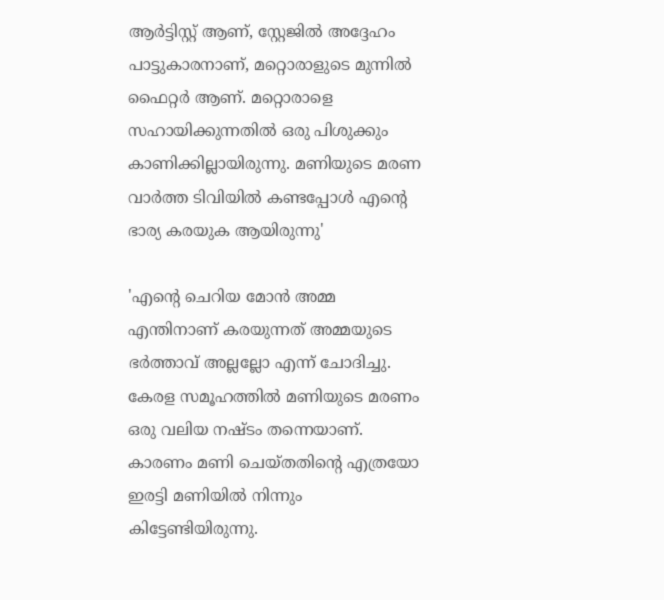ആർട്ടിസ്റ്റ് ആണ്, സ്റ്റേജിൽ അദ്ദേഹം പാട്ടുകാരനാണ്, മറ്റൊരാളുടെ മുന്നിൽ ഫൈറ്റർ ആണ്. മറ്റൊരാളെ സഹായിക്കുന്നതിൽ ഒരു പിശുക്കും കാണിക്കില്ലായിരുന്നു. മണിയുടെ മരണ വാർത്ത ടിവിയിൽ കണ്ടപ്പോൾ എന്റെ ഭാര്യ കരയുക ആയിരുന്നു'

'എന്റെ ചെറിയ മോൻ അമ്മ എന്തിനാണ് കരയുന്നത് അമ്മയുടെ ഭർത്താവ് അല്ലല്ലോ എന്ന് ചോദിച്ചു. കേരള സമൂഹത്തിൽ മണിയുടെ മരണം ഒരു വലിയ നഷ്ടം തന്നെയാണ്. കാരണം മണി ചെയ്തതിന്റെ എത്രയോ ഇരട്ടി മണിയിൽ നിന്നും കിട്ടേണ്ടിയിരുന്നു.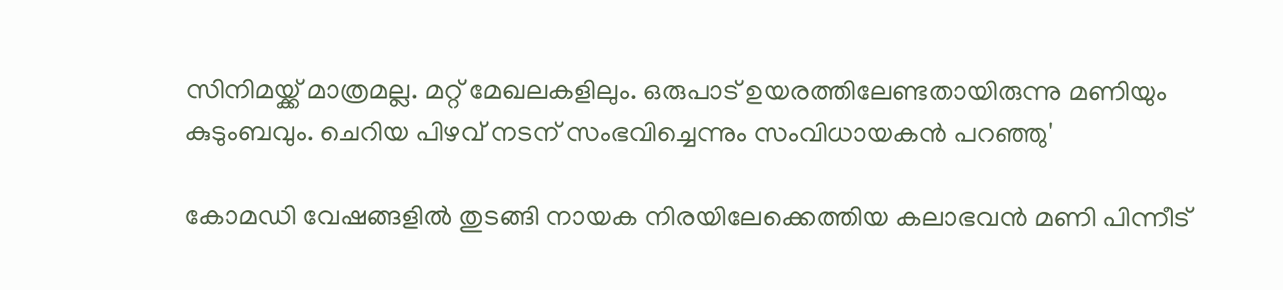സിനിമയ്ക്ക് മാത്രമല്ല. മറ്റ് മേഖലകളിലും. ഒരുപാട് ഉയരത്തിലേണ്ടതായിരുന്നു മണിയും കുടുംബവും. ചെറിയ പിഴവ് നടന് സംഭവിച്ചെന്നും സംവിധായകൻ പറഞ്ഞു'

കോമഡി വേഷങ്ങളിൽ തുടങ്ങി നായക നിരയിലേക്കെത്തിയ കലാഭവൻ മണി പിന്നീട്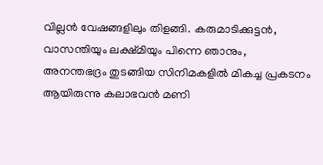വില്ലൻ വേഷങ്ങളിലും തിളങ്ങി. കരുമാടിക്കുട്ടൻ, വാസന്തിയും ലക്ഷ്മിയും പിന്നെ ഞാനും, അനന്തഭദ്രം തുടങ്ങിയ സിനിമകളിൽ മികച്ച പ്രകടനം ആയിരുന്നു കലാഭവൻ മണി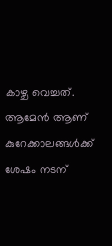കാഴ്ച വെച്ചത്. ആമേൻ ആണ് കുറേക്കാലങ്ങൾക്ക് ശേഷം നടന്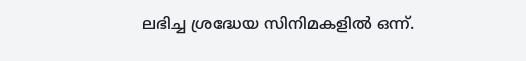ലഭിച്ച ശ്രദ്ധേയ സിനിമകളിൽ ഒന്ന്.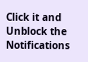Click it and Unblock the Notifications